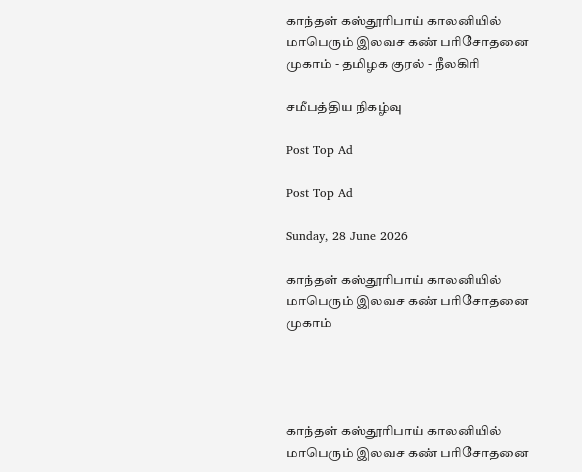காந்தள் கஸ்தூரிபாய் காலனியில் மாபெரும் இலவச கண் பரிசோதனை முகாம் - தமிழக குரல் - நீலகிரி

சமீபத்திய நிகழ்வு

Post Top Ad

Post Top Ad

Sunday, 28 June 2026

காந்தள் கஸ்தூரிபாய் காலனியில் மாபெரும் இலவச கண் பரிசோதனை முகாம்




காந்தள் கஸ்தூரிபாய் காலனியில் மாபெரும் இலவச கண் பரிசோதனை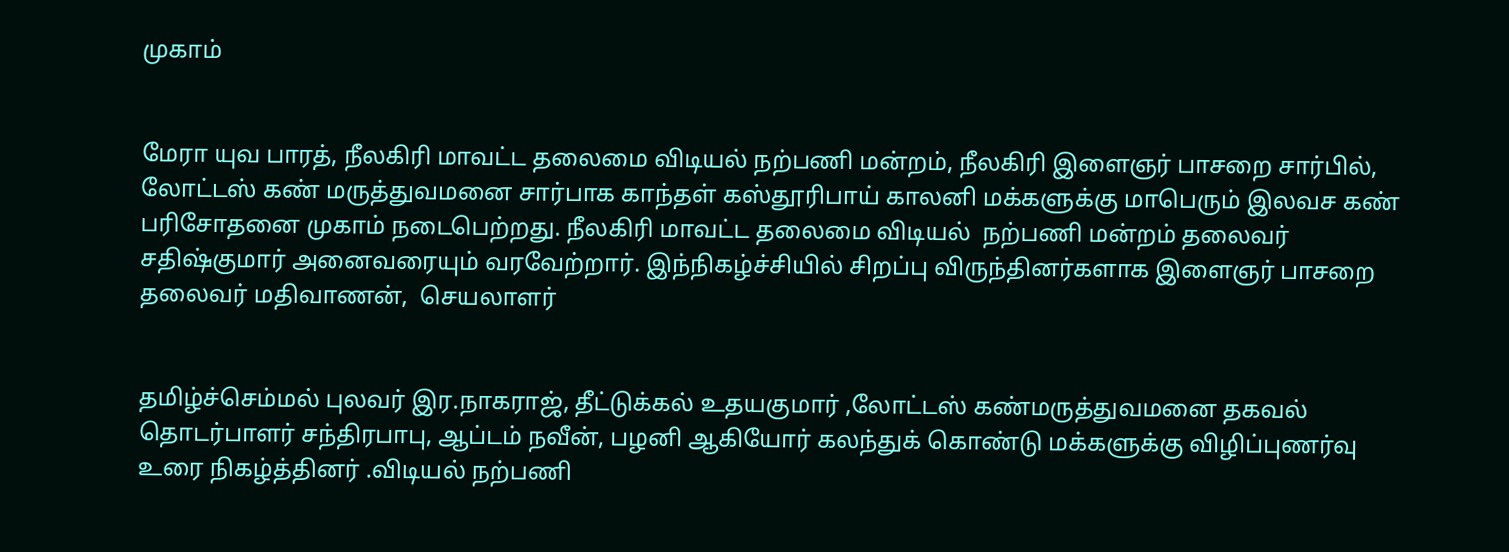முகாம்


மேரா யுவ பாரத், நீலகிரி மாவட்ட தலைமை விடியல் நற்பணி மன்றம், நீலகிரி இளைஞர் பாசறை சார்பில், லோட்டஸ் கண் மருத்துவமனை சார்பாக காந்தள் கஸ்தூரிபாய் காலனி மக்களுக்கு மாபெரும் இலவச கண் பரிசோதனை முகாம் நடைபெற்றது. நீலகிரி மாவட்ட தலைமை விடியல்  நற்பணி மன்றம் தலைவர் சதிஷ்குமார் அனைவரையும் வரவேற்றார். இந்நிகழ்ச்சியில் சிறப்பு விருந்தினர்களாக இளைஞர் பாசறை தலைவர் மதிவாணன்,  செயலாளர்


தமிழ்ச்செம்மல் புலவர் இர.நாகராஜ், தீட்டுக்கல் உதயகுமார் ,லோட்டஸ் கண்மருத்துவமனை தகவல் தொடர்பாளர் சந்திரபாபு, ஆப்டம் நவீன், பழனி ஆகியோர் கலந்துக் கொண்டு மக்களுக்கு விழிப்புணர்வு உரை நிகழ்த்தினர் .விடியல் நற்பணி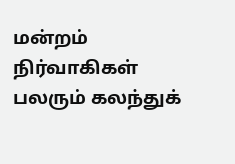மன்றம் நிர்வாகிகள்  பலரும் கலந்துக்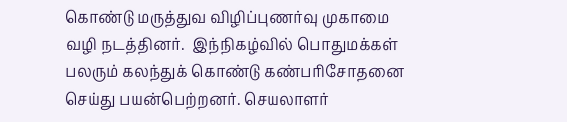கொண்டு மருத்துவ விழிப்புணர்வு முகாமை வழி நடத்தினர்.  இந்நிகழ்வில் பொதுமக்கள் பலரும் கலந்துக் கொண்டு கண்பரிசோதனை செய்து பயன்பெற்றனர். செயலாளர்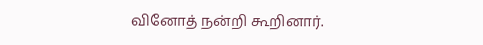வினோத் நன்றி கூறினார்.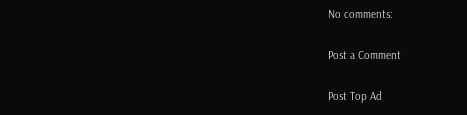No comments:

Post a Comment

Post Top Ad